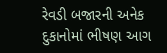રેવડી બજારની અનેક દુકાનોમાં ભીષણ આગ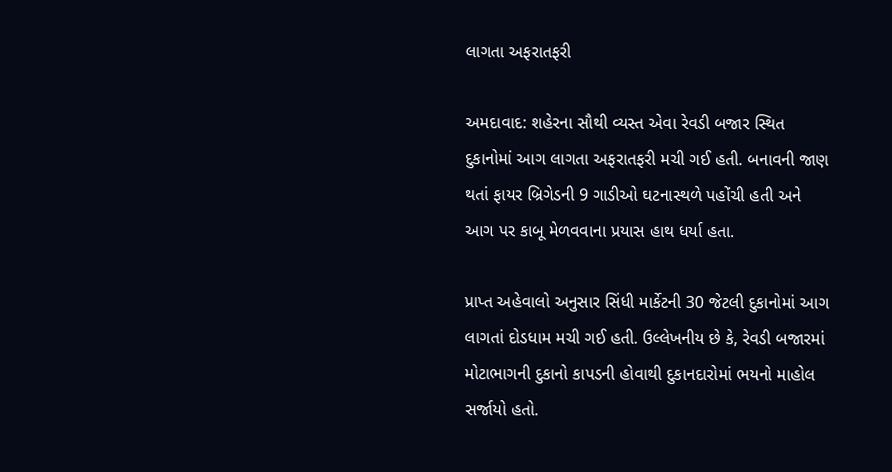લાગતા અફરાતફરી

અમદાવાદ: શહેરના સૌથી વ્યસ્ત એવા રેવડી બજાર સ્થિત દુકાનોમાં આગ લાગતા અફરાતફરી મચી ગઈ હતી. બનાવની જાણ થતાં ફાયર બ્રિગેડની 9 ગાડીઓ ઘટનાસ્થળે પહોંચી હતી અને આગ પર કાબૂ મેળવવાના પ્રયાસ હાથ ધર્યા હતા.

પ્રાપ્ત અહેવાલો અનુસાર સિંધી માર્કેટની 30 જેટલી દુકાનોમાં આગ લાગતાં દોડધામ મચી ગઈ હતી. ઉલ્લેખનીય છે કે, રેવડી બજારમાં મોટાભાગની દુકાનો કાપડની હોવાથી દુકાનદારોમાં ભયનો માહોલ સર્જાયો હતો.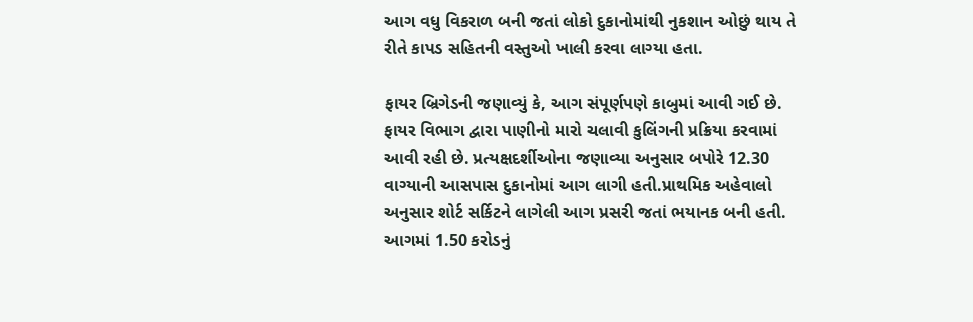આગ વધુ વિકરાળ બની જતાં લોકો દુકાનોમાંથી નુકશાન ઓછું થાય તે રીતે કાપડ સહિતની વસ્તુઓ ખાલી કરવા લાગ્યા હતા.

ફાયર બ્રિગેડની જણાવ્યું કે, આગ સંપૂર્ણપણે કાબુમાં આવી ગઈ છે. ફાયર વિભાગ દ્વારા પાણીનો મારો ચલાવી કુલિંગની પ્રક્રિયા કરવામાં આવી રહી છે. પ્રત્યક્ષદર્શીઓના જણાવ્યા અનુસાર બપોરે 12.30 વાગ્યાની આસપાસ દુકાનોમાં આગ લાગી હતી.પ્રાથમિક અહેવાલો અનુસાર શોર્ટ સર્કિટને લાગેલી આગ પ્રસરી જતાં ભયાનક બની હતી. આગમાં 1.50 કરોડનું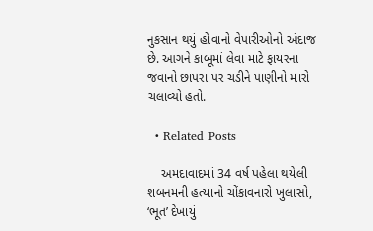નુકસાન થયું હોવાનો વેપારીઓનો અંદાજ છે. આગને કાબૂમાં લેવા માટે ફાયરના જવાનો છાપરા પર ચડીને પાણીનો મારો ચલાવ્યો હતો.

  • Related Posts

    અમદાવાદમાં 34 વર્ષ પહેલા થયેલી શબનમની હત્યાનો ચોંકાવનારો ખુલાસો, ‘ભૂત’ દેખાયું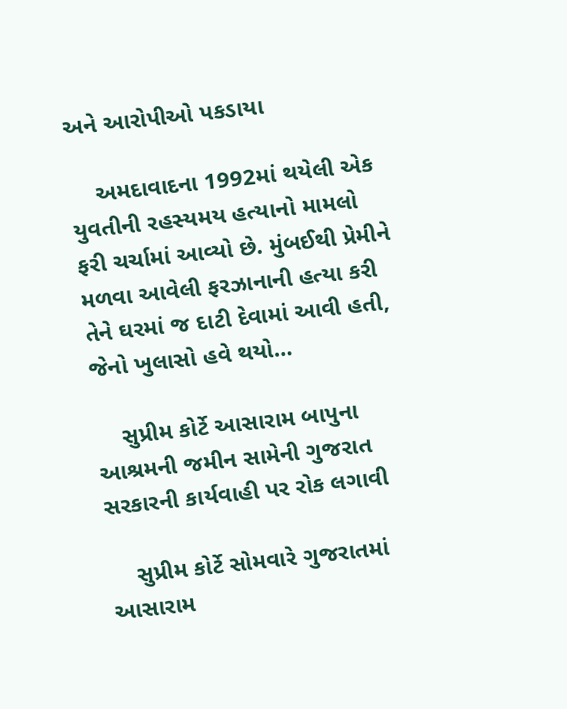અને આરોપીઓ પકડાયા

    અમદાવાદના 1992માં થયેલી એક યુવતીની રહસ્યમય હત્યાનો મામલો ફરી ચર્ચામાં આવ્યો છે. મુંબઈથી પ્રેમીને મળવા આવેલી ફરઝાનાની હત્યા કરી તેને ઘરમાં જ દાટી દેવામાં આવી હતી, જેનો ખુલાસો હવે થયો…

    સુપ્રીમ કોર્ટે આસારામ બાપુના આશ્રમની જમીન સામેની ગુજરાત સરકારની કાર્યવાહી પર રોક લગાવી

    સુપ્રીમ કોર્ટે સોમવારે ગુજરાતમાં આસારામ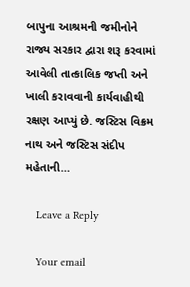બાપુના આશ્રમની જમીનોને રાજ્ય સરકાર દ્વારા શરૂ કરવામાં આવેલી તાત્કાલિક જપ્તી અને ખાલી કરાવવાની કાર્યવાહીથી રક્ષણ આપ્યું છે. જસ્ટિસ વિક્રમ નાથ અને જસ્ટિસ સંદીપ મહેતાની…

    Leave a Reply

    Your email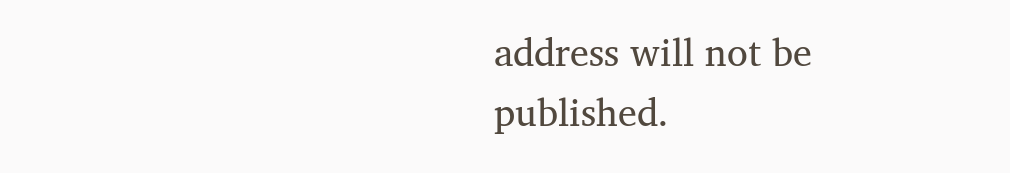address will not be published.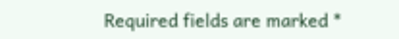Required fields are marked *